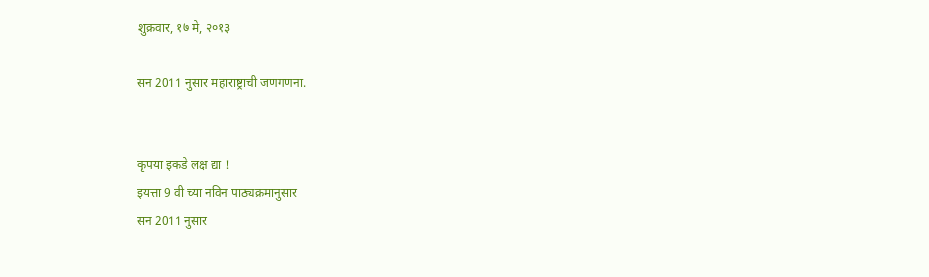शुक्रवार, १७ मे, २०१३

सन 2011 नुसार महाराष्ट्राची जणगणना.


कृपया इकडे लक्ष द्या !
इयत्ता 9 वी च्या नविन पाठ्यक्रमानुसार
सन 2011 नुसार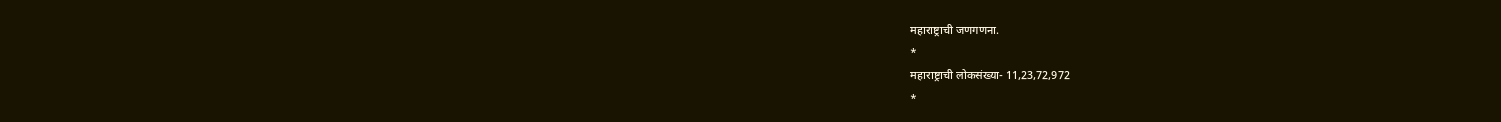महाराष्ट्राची जणगणना.
*
महाराष्ट्राची लोकसंख्या- 11,23,72,972
*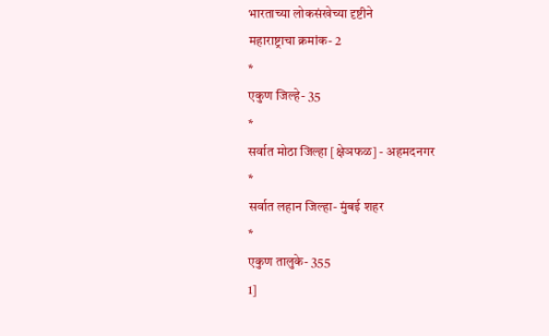भारताच्या लोकसंखेच्या दृष्टीने
महाराष्ट्राचा क्रमांक- 2
*
एकुण जिल्हे- 35
*
सर्वात मोठा जिल्हा [क्षेञफळ] - अहमदनगर
*
सर्वात लहान जिल्हा- मुंबई शहर
*
एकुण तालुके- 355
1]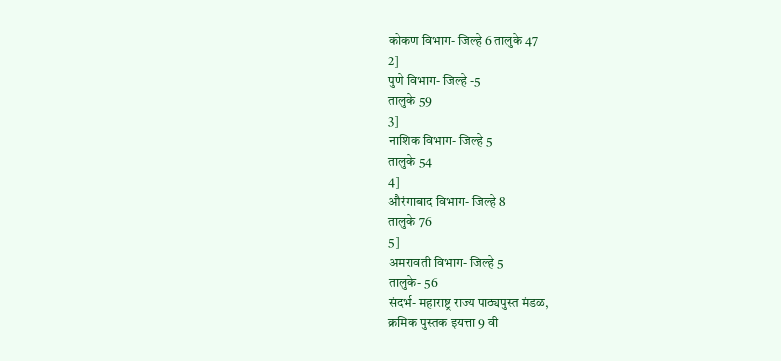कोकण विभाग- जिल्हे 6 तालुके 47
2]
पुणे विभाग- जिल्हे -5
तालुके 59
3]
नाशिक विभाग- जिल्हे 5
तालुके 54
4]
औरंगाबाद विभाग- जिल्हे 8
तालुके 76
5]
अमरावती विभाग- जिल्हे 5
तालुके- 56
संदर्भ- महाराष्ट्र राज्य पाठ्यपुस्त मंडळ,
क्रमिक पुस्तक इयत्ता 9 वी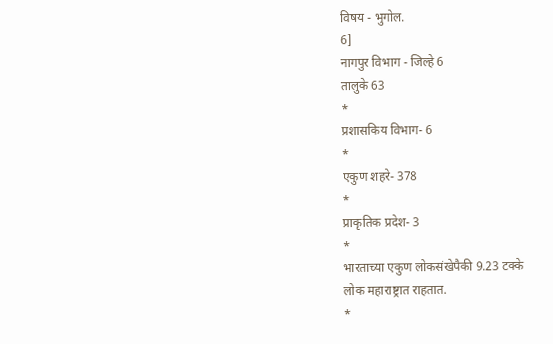विषय - भुगोल.
6]
नागपुर विभाग - जिल्हे 6
तालुके 63
*
प्रशासकिय विभाग- 6
*
एकुण शहरे- 378
*
प्राकृतिक प्रदेश- 3
*
भारताच्या एकुण लोकसंखेपैकी 9.23 टक्के
लोक महाराष्ट्रात राहतात.
*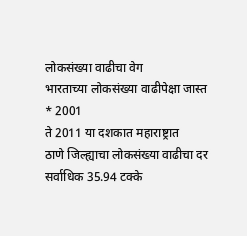लोकसंख्या वाढीचा वेग
भारताच्या लोकसंख्या वाढीपेक्षा जास्त
* 2001
ते 2011 या दशकात महाराष्ट्रात
ठाणे जिल्ह्याचा लोकसंख्या वाढीचा दर
सर्वाधिक 35.94 टक्के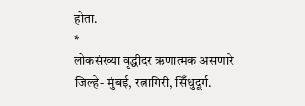होता.
*
लोकसंख्या वृद्धीदर ऋणात्मक असणारे
जिल्हे- मुंबई, रत्नागिरी, सिँधुदूर्ग.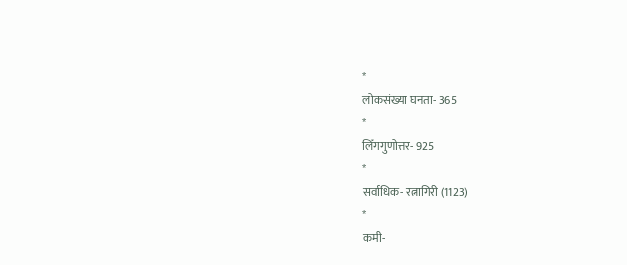*
लोकसंख्या घनता- 365
*
लिँगगुणोत्तर- 925
*
सर्वाधिक- रत्नागिरी (1123)
*
कमी-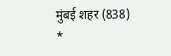मुंबई शहर (838)
*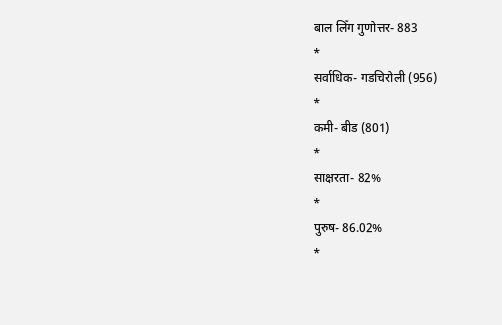बाल लिँग गुणोत्तर- 883
*
सर्वाधिक- गडचिरोली (956)
*
कमी- बीड (801)
*
साक्षरता- 82%
*
पुरुष- 86.02%
*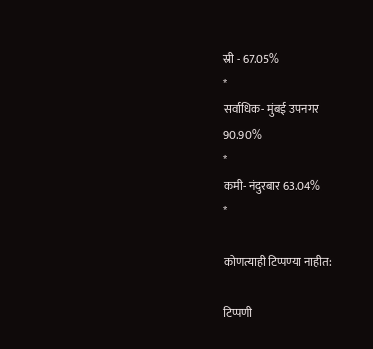स्री - 67.05%
*
सर्वाधिक- मुंबई उपनगर
90.90%
*
कमी- नंदुरबार 63.04%
*

कोणत्याही टिप्पण्‍या नाहीत:

टिप्पणी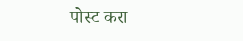पोस्ट करा